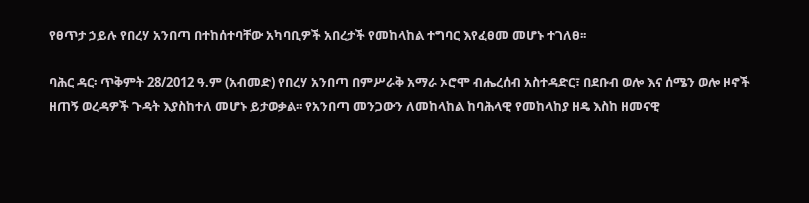የፀጥታ ኃይሉ የበረሃ አንበጣ በተከሰተባቸው አካባቢዎች አበረታች የመከላከል ተግባር እየፈፀመ መሆኑ ተገለፀ፡፡

ባሕር ዳር፡ ጥቅምት 28/2012 ዓ.ም (አብመድ) የበረሃ አንበጣ በምሥራቅ አማራ ኦሮሞ ብሔረሰብ አስተዳድር፣ በደቡብ ወሎ እና ሰሜን ወሎ ዞኖች ዘጠኝ ወረዳዎች ጉዳት እያስከተለ መሆኑ ይታወቃል፡፡ የአንበጣ መንጋውን ለመከላከል ከባሕላዊ የመከላከያ ዘዴ እስከ ዘመናዊ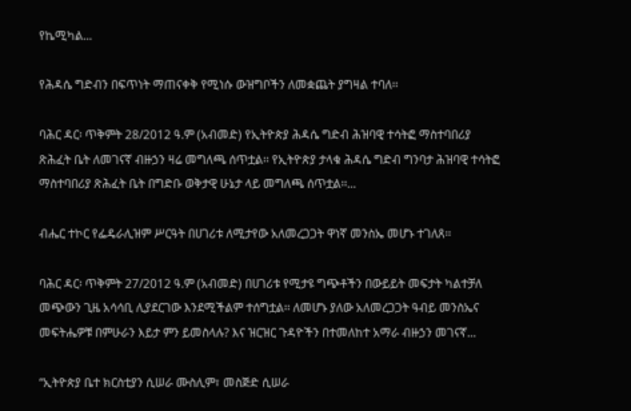የኬሚካል...

የሕዳሴ ግድብን በፍጥነት ማጠናቀቅ የሚነሱ ውዝግቦችን ለመቋጨት ያግዛል ተባለ፡፡

ባሕር ዳር፡ ጥቅምት 28/2012 ዓ.ም (አብመድ) የኢትዮጵያ ሕዳሴ ግድብ ሕዝባዊ ተሳትፎ ማስተባበሪያ ጽሕፈት ቤት ለመገናኛ ብዙኃን ዛሬ መግለጫ ሰጥቷል፡፡ የኢትዮጵያ ታላቁ ሕዳሴ ግድብ ግንባታ ሕዝባዊ ተሳትፎ ማስተባበሪያ ጽሕፈት ቤት በግድቡ ወቅታዊ ሁኔታ ላይ መግለጫ ሰጥቷል፡፡...

ብሔር ተኮር የፌዴራሊዝም ሥርዓት በሀገሪቱ ለሚታየው አለመረጋጋት ዋነኛ መንስኤ መሆኑ ተገለጸ፡፡

ባሕር ዳር፡ ጥቅምት 27/2012 ዓ.ም (አብመድ) በሀገሪቱ የሚታዩ ግጭቶችን በውይይት መፍታት ካልተቻለ መጭውን ጊዜ አሳሳቢ ሊያደርገው እንደሚችልም ተሰግቷል፡፡ ለመሆኑ ያለው አለመረጋጋት ዓብይ መንስኤና መፍትሔዎቹ በምሁራን እይታ ምን ይመስላሉ? እና ዝርዝር ጉዳዮችን በተመለከተ አማራ ብዙኃን መገናኛ...

“ኢትዮጵያ ቤተ ክርስቲያን ሲሠራ ሙስሊም፣ መስጅድ ሲሠራ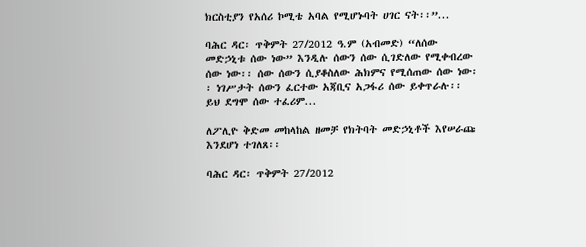ክርስቲያን የአሰሪ ኮሚቴ አባል የሚሆኑባት ሀገር ናት፡፡”...

ባሕር ዳር፡ ጥቅምት 27/2012 ዓ.ም (አብመድ) “ለሰው መድኃኒቱ ሰው ነው” እንዲሉ ሰውን ሰው ሲገድለው የሚቀብረው ሰው ነው፡፡ ሰው ሰውን ሲያቆስለው ሕክምና የሚሰጠው ሰው ነው፡፡ ነገሥታት ሰውን ፈርተው አጃቢና አጋፋሪ ሰው ይቀጥራሉ፡፡ ይህ ደግሞ ሰው ተፈሪም...

ለፖሊዮ ቅድመ መከላከል ዘመቻ የክትባት መድኃኒቶች እየሠራጩ እንደሆነ ተገለጸ፡፡

ባሕር ዳር፡ ጥቅምት 27/2012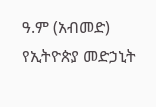ዓ.ም (አብመድ) የኢትዮጵያ መድኃኒት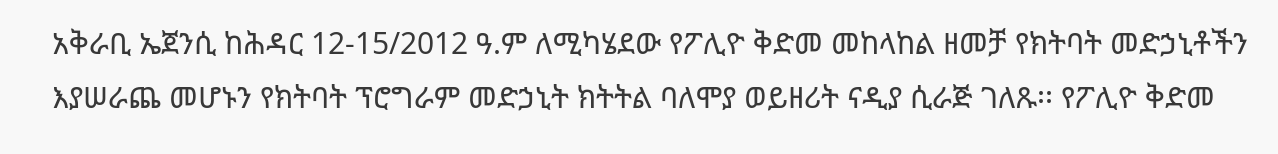አቅራቢ ኤጀንሲ ከሕዳር 12-15/2012 ዓ.ም ለሚካሄደው የፖሊዮ ቅድመ መከላከል ዘመቻ የክትባት መድኃኒቶችን እያሠራጨ መሆኑን የክትባት ፕሮግራም መድኃኒት ክትትል ባለሞያ ወይዘሪት ናዲያ ሲራጅ ገለጹ፡፡ የፖሊዮ ቅድመ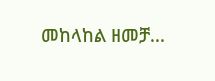መከላከል ዘመቻ...